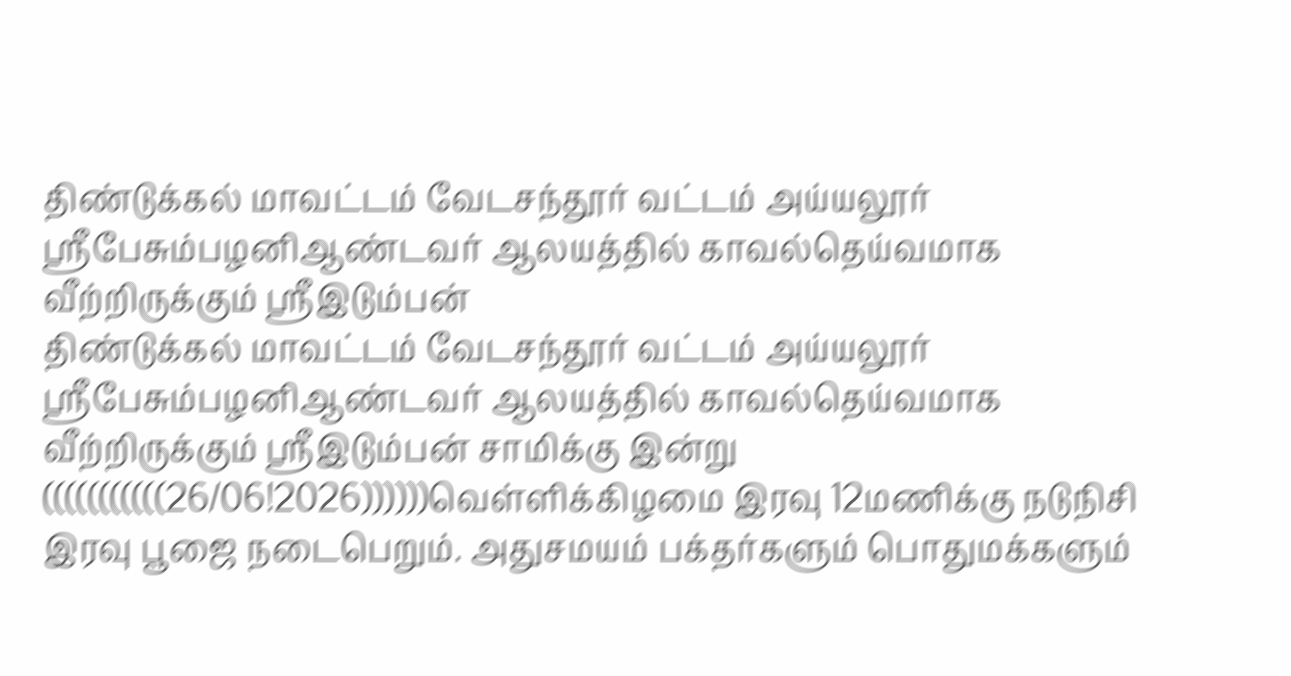திண்டுக்கல் மாவட்டம் வேடசந்தூர் வட்டம் அய்யலூர் ஸ்ரீபேசும்பழனிஆண்டவர் ஆலயத்தில் காவல்தெய்வமாக வீற்றிருக்கும் ஸ்ரீஇடும்பன்
திண்டுக்கல் மாவட்டம் வேடசந்தூர் வட்டம் அய்யலூர் ஸ்ரீபேசும்பழனிஆண்டவர் ஆலயத்தில் காவல்தெய்வமாக வீற்றிருக்கும் ஸ்ரீஇடும்பன் சாமிக்கு இன்று (((((((((((26/06!2026))))))வெள்ளிக்கிழமை இரவு 12மணிக்கு நடுநிசி இரவு பூஜை நடைபெறும். அதுசமயம் பக்தர்களும் பொதுமக்களும்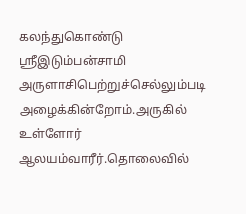கலந்துகொண்டு
ஸ்ரீஇடும்பன்சாமி அருளாசிபெற்றுச்செல்லும்படி அழைக்கின்றோம்.அருகில் உள்ளோர் ஆலயம்வாரீர்.தொலைவில்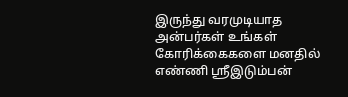இருந்து வரமுடியாத அன்பர்கள் உங்கள் கோரிக்கைகளை மனதில் எண்ணி ஸ்ரீஇடும்பன்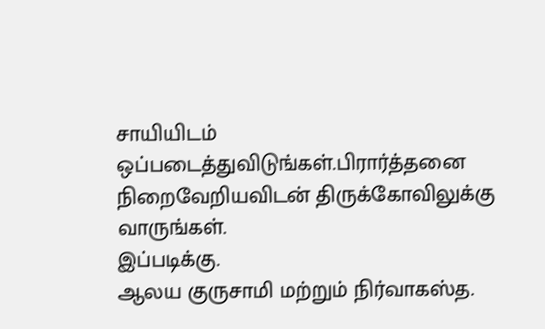சாயியிடம் ஒப்படைத்துவிடுங்கள்.பிரார்த்தனை நிறைவேறியவிடன் திருக்கோவிலுக்கு வாருங்கள்.
இப்படிக்கு.
ஆலய குருசாமி மற்றும் நிர்வாகஸ்த.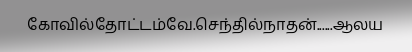கோவில்தோட்டம்வே.செந்தில்நாதன்......ஆலய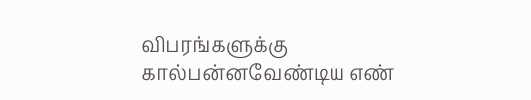விபரங்களுக்கு கால்பன்னவேண்டிய எண்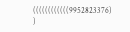((((((((((((9952823376) )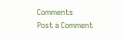Comments
Post a Comment